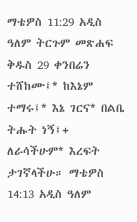ማቴዎስ 11:29 አዲስ ዓለም ትርጉም መጽሐፍ ቅዱስ 29 ቀንበሬን ተሸከሙ፤* ከእኔም ተማሩ፤* እኔ ገርና* በልቤ ትሑት ነኝ፤+ ለራሳችሁም* እረፍት ታገኛላችሁ። ማቴዎስ 14:13 አዲስ ዓለም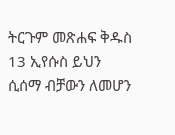ትርጉም መጽሐፍ ቅዱስ 13 ኢየሱስ ይህን ሲሰማ ብቻውን ለመሆን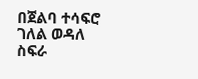በጀልባ ተሳፍሮ ገለል ወዳለ ስፍራ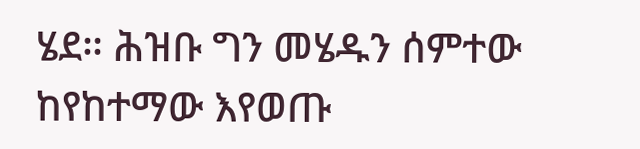ሄደ። ሕዝቡ ግን መሄዱን ሰምተው ከየከተማው እየወጡ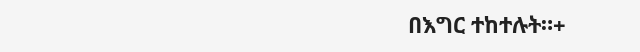በእግር ተከተሉት።+